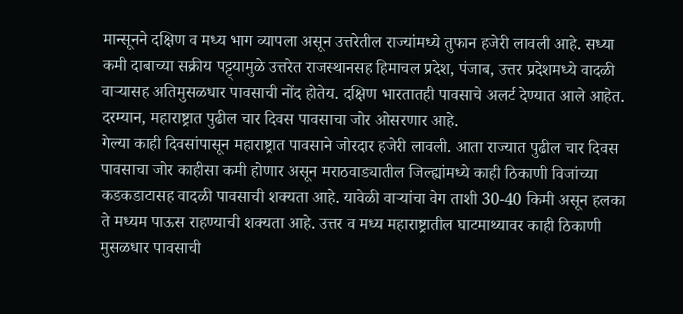मान्सूनने दक्षिण व मध्य भाग व्यापला असून उत्तरेतील राज्यांमध्ये तुफान हजेरी लावली आहे. सध्या कमी दाबाच्या सक्रीय पट्ट्यामुळे उत्तरेत राजस्थानसह हिमाचल प्रदेश, पंजाब, उत्तर प्रदेशमध्ये वादळी वाऱ्यासह अतिमुसळधार पावसाची नोंद होतेय. दक्षिण भारतातही पावसाचे अलर्ट देण्यात आले आहेत. दरम्यान, महाराष्ट्रात पुढील चार दिवस पावसाचा जोर ओसरणार आहे.
गेल्या काही दिवसांपासून महाराष्ट्रात पावसाने जोरदार हजेरी लावली. आता राज्यात पुढील चार दिवस पावसाचा जोर काहीसा कमी होणार असून मराठवाड्यातील जिल्ह्यांमध्ये काही ठिकाणी विजांच्या कडकडाटासह वादळी पावसाची शक्यता आहे. यावेळी वाऱ्यांचा वेग ताशी 30-40 किमी असून हलका ते मध्यम पाऊस राहण्याची शक्यता आहे. उत्तर व मध्य महाराष्ट्रातील घाटमाथ्यावर काही ठिकाणी मुसळधार पावसाची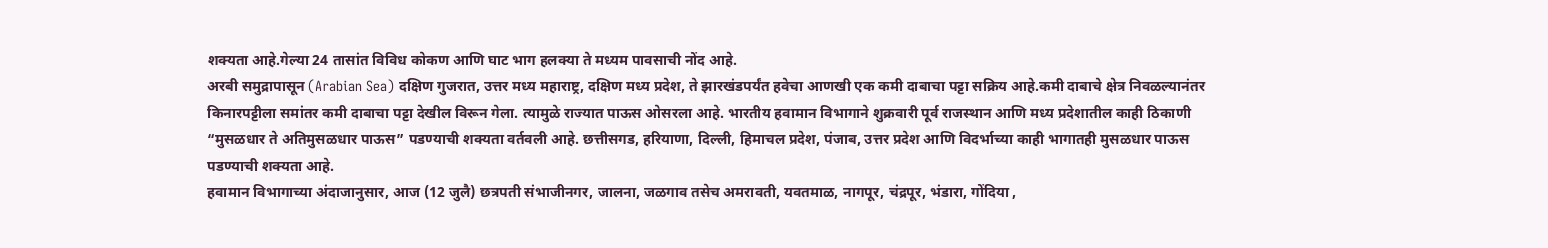शक्यता आहे.गेल्या 24 तासांत विविध कोकण आणि घाट भाग हलक्या ते मध्यम पावसाची नोंद आहे.
अरबी समुद्रापासून (Arabian Sea) दक्षिण गुजरात, उत्तर मध्य महाराष्ट्र, दक्षिण मध्य प्रदेश, ते झारखंडपर्यंत हवेचा आणखी एक कमी दाबाचा पट्टा सक्रिय आहे.कमी दाबाचे क्षेत्र निवळल्यानंतर किनारपट्टीला समांतर कमी दाबाचा पट्टा देखील विरून गेला. त्यामुळे राज्यात पाऊस ओसरला आहे. भारतीय हवामान विभागाने शुक्रवारी पूर्व राजस्थान आणि मध्य प्रदेशातील काही ठिकाणी “मुसळधार ते अतिमुसळधार पाऊस” पडण्याची शक्यता वर्तवली आहे. छत्तीसगड, हरियाणा, दिल्ली, हिमाचल प्रदेश, पंजाब, उत्तर प्रदेश आणि विदर्भाच्या काही भागातही मुसळधार पाऊस पडण्याची शक्यता आहे.
हवामान विभागाच्या अंदाजानुसार, आज (12 जुलै) छत्रपती संभाजीनगर, जालना, जळगाव तसेच अमरावती, यवतमाळ, नागपूर, चंद्रपूर, भंडारा, गोंदिया ,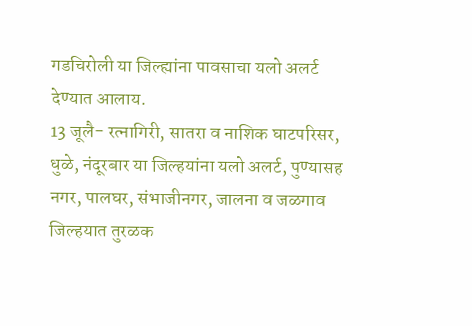गडचिरोली या जिल्ह्यांना पावसाचा यलो अलर्ट देण्यात आलाय.
13 जूलै- रत्नागिरी, सातरा व नाशिक घाटपरिसर, धुळे, नंदूरबार या जिल्हयांना यलो अलर्ट, पुण्यासह नगर, पालघर, संभाजीनगर, जालना व जळगाव जिल्हयात तुरळक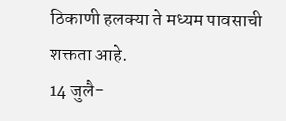ठिकाणी हलक्या ते मध्यम पावसाची शक्तता आहे.
14 जुलै-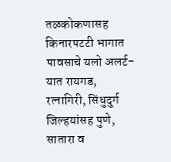तळकोकणासह किनारपटटी भागात पावसाचे यलो अलर्ट- यात रायगड, रत्नागिरी, सिंधुदुर्ग जिल्हयांसह पुणे, सातारा व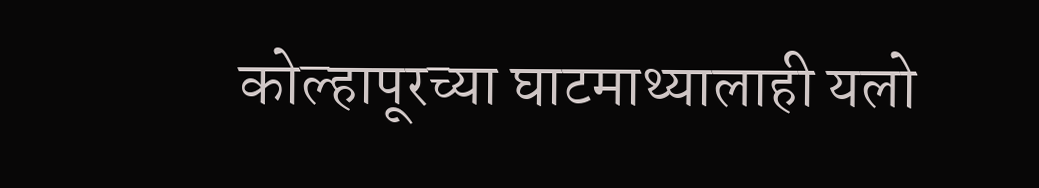कोल्हापूरच्या घाटमाथ्यालाही यलो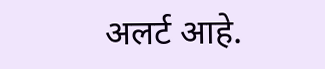अलर्ट आहे.